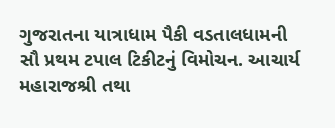ગુજરાતના યાત્રાધામ પૈકી વડતાલધામની સૌ પ્રથમ ટપાલ ટિકીટનું વિમોચન. આચાર્ય મહારાજશ્રી તથા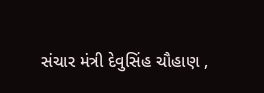સંચાર મંત્રી દેવુસિંહ ચૌહાણ ,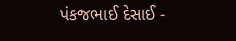પંકજભાઈ દેસાઈ -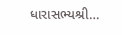ધારાસભ્યશ્રી…